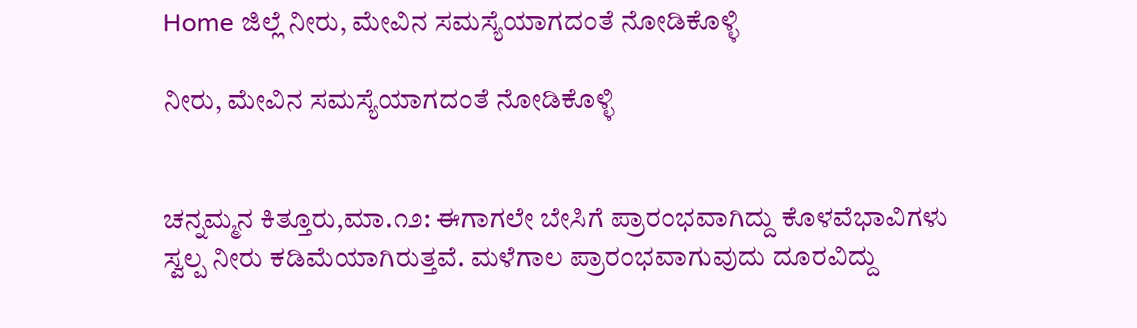Home ಜಿಲ್ಲೆ ನೀರು, ಮೇವಿನ ಸಮಸ್ಯೆಯಾಗದಂತೆ ನೋಡಿಕೊಳ್ಳಿ

ನೀರು, ಮೇವಿನ ಸಮಸ್ಯೆಯಾಗದಂತೆ ನೋಡಿಕೊಳ್ಳಿ


ಚನ್ನಮ್ಮನ ಕಿತ್ತೂರು,ಮಾ.೧೨: ಈಗಾಗಲೇ ಬೇಸಿಗೆ ಪ್ರಾರಂಭವಾಗಿದ್ದು ಕೊಳವೆಭಾವಿಗಳು ಸ್ವಲ್ಪ ನೀರು ಕಡಿಮೆಯಾಗಿರುತ್ತವೆ. ಮಳೆಗಾಲ ಪ್ರಾರಂಭವಾಗುವುದು ದೂರವಿದ್ದು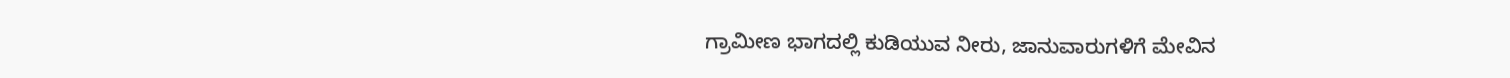ಗ್ರಾಮೀಣ ಭಾಗದಲ್ಲಿ ಕುಡಿಯುವ ನೀರು, ಜಾನುವಾರುಗಳಿಗೆ ಮೇವಿನ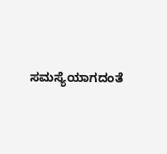ಸಮಸ್ಯೆಯಾಗದಂತೆ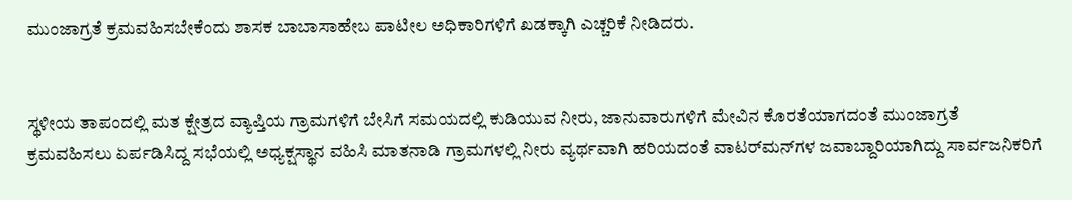ಮುಂಜಾಗ್ರತೆ ಕ್ರಮವಹಿಸಬೇಕೆಂದು ಶಾಸಕ ಬಾಬಾಸಾಹೇಬ ಪಾಟೀಲ ಅಧಿಕಾರಿಗಳಿಗೆ ಖಡಕ್ಕಾಗಿ ಎಚ್ಚರಿಕೆ ನೀಡಿದರು.


ಸ್ಥಳೀಯ ತಾಪಂದಲ್ಲಿ ಮತ ಕ್ಷೇತ್ರದ ವ್ಯಾಪ್ತಿಯ ಗ್ರಾಮಗಳಿಗೆ ಬೇಸಿಗೆ ಸಮಯದಲ್ಲಿ ಕುಡಿಯುವ ನೀರು, ಜಾನುವಾರುಗಳಿಗೆ ಮೇವಿನ ಕೊರತೆಯಾಗದಂತೆ ಮುಂಜಾಗ್ರತೆ ಕ್ರಮವಹಿಸಲು ಏರ್ಪಡಿಸಿದ್ದ ಸಭೆಯಲ್ಲಿ ಅಧ್ಯಕ್ಷಸ್ಥಾನ ವಹಿಸಿ ಮಾತನಾಡಿ ಗ್ರಾಮಗಳಲ್ಲಿ ನೀರು ವ್ಯರ್ಥವಾಗಿ ಹರಿಯದಂತೆ ವಾಟರ್‌ಮನ್‌ಗಳ ಜವಾಬ್ದಾರಿಯಾಗಿದ್ದು ಸಾರ್ವಜನಿಕರಿಗೆ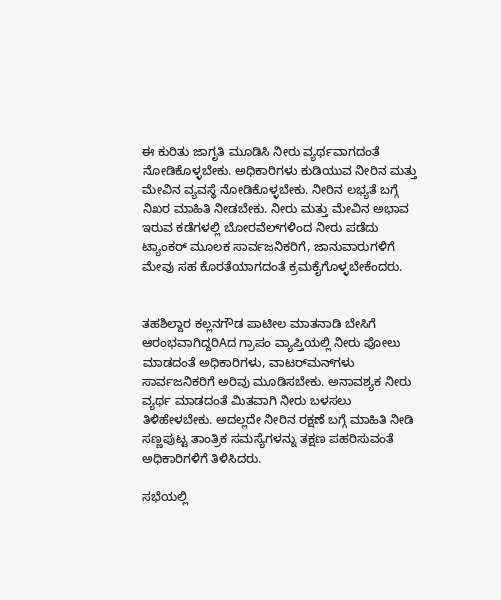ಈ ಕುರಿತು ಜಾಗೃತಿ ಮೂಡಿಸಿ ನೀರು ವ್ಯರ್ಥವಾಗದಂತೆ ನೋಡಿಕೊಳ್ಳಬೇಕು. ಅಧಿಕಾರಿಗಳು ಕುಡಿಯುವ ನೀರಿನ ಮತ್ತು ಮೇವಿನ ವ್ಯವಸ್ಥೆ ನೋಡಿಕೊಳ್ಳಬೇಕು. ನೀರಿನ ಲಭ್ಯತೆ ಬಗ್ಗೆ ನಿಖರ ಮಾಹಿತಿ ನೀಡಬೇಕು. ನೀರು ಮತ್ತು ಮೇವಿನ ಅಭಾವ ಇರುವ ಕಡೆಗಳಲ್ಲಿ ಬೋರವೆಲ್‌ಗಳಿಂದ ನೀರು ಪಡೆದು ಟ್ಯಾಂಕರ್ ಮೂಲಕ ಸಾರ್ವಜನಿಕರಿಗೆ, ಜಾನುವಾರುಗಳಿಗೆ ಮೇವು ಸಹ ಕೊರತೆಯಾಗದಂತೆ ಕ್ರಮಕೈಗೊಳ್ಳಬೇಕೆಂದರು.


ತಹಶಿಲ್ದಾರ ಕಲ್ಲನಗೌಡ ಪಾಟೀಲ ಮಾತನಾಡಿ ಬೇಸಿಗೆ ಆರಂಭವಾಗಿದ್ದರಿAದ ಗ್ರಾಪಂ ವ್ಯಾಪ್ತಿಯಲ್ಲಿ ನೀರು ಪೋಲು ಮಾಡದಂತೆ ಅಧಿಕಾರಿಗಳು, ವಾಟರ್‌ಮನ್‌ಗಳು ಸಾರ್ವಜನಿಕರಿಗೆ ಅರಿವು ಮೂಡಿಸಬೇಕು. ಅನಾವಶ್ಯಕ ನೀರು ವ್ಯರ್ಥ ಮಾಡದಂತೆ ಮಿತವಾಗಿ ನೀರು ಬಳಸಲು ತಿಳಿಹೇಳಬೇಕು. ಅದಲ್ಲದೇ ನೀರಿನ ರಕ್ಷಣೆ ಬಗ್ಗೆ ಮಾಹಿತಿ ನೀಡಿ ಸಣ್ಣಪುಟ್ಟ ತಾಂತ್ರಿಕ ಸಮಸ್ಯೆಗಳನ್ನು ತಕ್ಷಣ ಪಹರಿಸುವಂತೆ ಅಧಿಕಾರಿಗಳಿಗೆ ತಿಳಿಸಿದರು.

ಸಭೆಯಲ್ಲಿ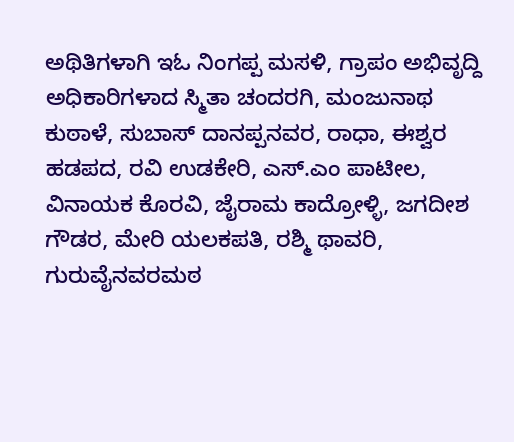ಅಥಿತಿಗಳಾಗಿ ಇಓ ನಿಂಗಪ್ಪ ಮಸಳಿ, ಗ್ರಾಪಂ ಅಭಿವೃದ್ದಿ ಅಧಿಕಾರಿಗಳಾದ ಸ್ಮಿತಾ ಚಂದರಗಿ, ಮಂಜುನಾಥ ಕುಠಾಳೆ, ಸುಬಾಸ್ ದಾನಪ್ಪನವರ, ರಾಧಾ, ಈಶ್ವರ ಹಡಪದ, ರವಿ ಉಡಕೇರಿ, ಎಸ್.ಎಂ ಪಾಟೀಲ, ವಿನಾಯಕ ಕೊರವಿ, ಜೈರಾಮ ಕಾದ್ರೋಳ್ಳಿ, ಜಗದೀಶ ಗೌಡರ, ಮೇರಿ ಯಲಕಪತಿ, ರಶ್ಮಿ ಥಾವರಿ, ಗುರುವೈನವರಮಠ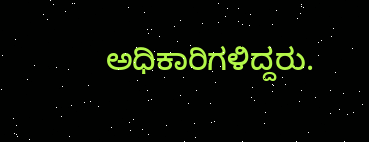ಅಧಿಕಾರಿಗಳಿದ್ದರು.